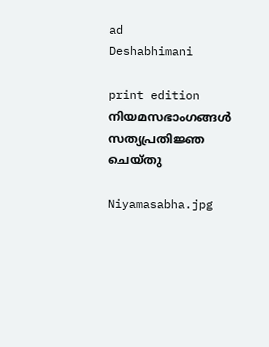ad
Deshabhimani

print edition നിയമസഭാംഗങ്ങൾ
സത്യപ്രതിജ്ഞ ചെയ്‌തു

Niyamasabha.jpg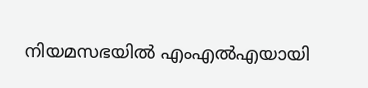നിയമസഭയിൽ എംഎൽഎയായി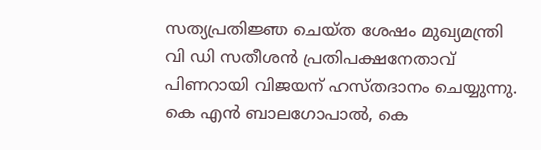സത്യപ്രതിജ്ഞ ചെയ്ത ശേഷം മുഖ്യമന്ത്രി
വി ഡി സതീശൻ പ്രതിപക്ഷനേതാവ് പിണറായി വിജയന് ഹസ്തദാനം ചെയ്യുന്നു. കെ എൻ ബാലഗോപാൽ, കെ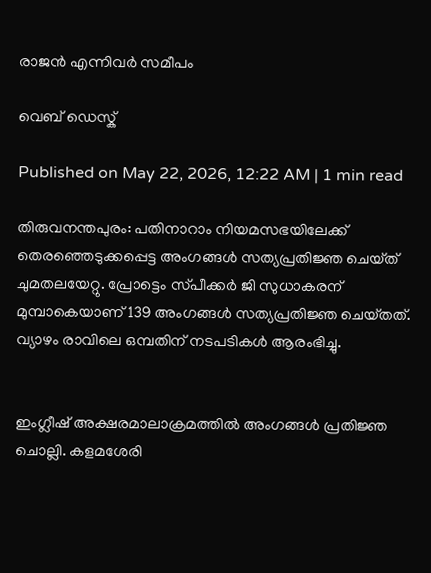രാജൻ എന്നിവർ സമീപം

വെബ് ഡെസ്ക്

Published on May 22, 2026, 12:22 AM | 1 min read

തിരുവനന്തപുരം: പതിനാറാം നിയമസഭയിലേക്ക്‌ തെരഞ്ഞെടുക്കപ്പെട്ട അംഗങ്ങൾ സത്യപ്രതിജ്ഞ ചെയ്‌ത്‌ ചുമതലയേറ്റു. പ്രോട്ടെം സ്‌പീക്കർ ജി സുധാകരന്‌ മുമ്പാകെയാണ്‌ 139 അംഗങ്ങൾ സത്യപ്രതിജ്ഞ ചെയ്‌തത്‌. വ്യാഴം രാവിലെ ഒമ്പതിന്‌ നടപടികൾ ആരംഭിച്ചു.


ഇംഗ്ലീഷ്‌ അക്ഷരമാലാക്രമത്തിൽ അംഗങ്ങൾ പ്രതിജ്ഞ ചൊല്ലി. കളമശേരി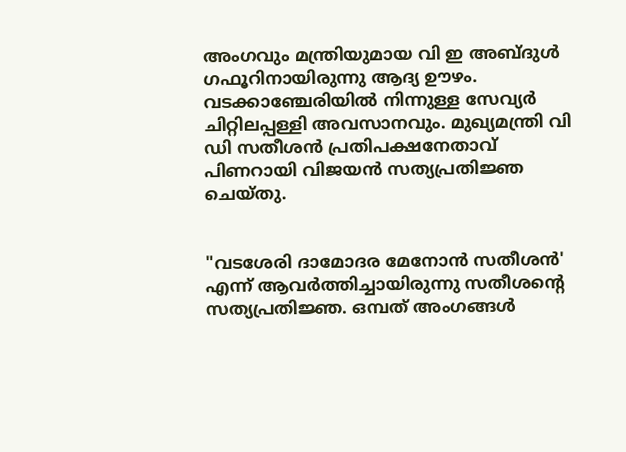അംഗവും മന്ത്രിയുമായ വി ഇ അബ്‌ദുൾ ഗഫൂറിനായിരുന്നു ആദ്യ ഉ‍ൗഴം. വടക്കാഞ്ചേരിയിൽ നിന്നുള്ള സേവ്യർ ചിറ്റിലപ്പള്ളി അവസാനവും. മുഖ്യമന്ത്രി വി ഡി സതീശൻ പ്രതിപക്ഷനേതാവ്‌ പിണറായി വിജയൻ സത്യപ്രതിജ്ഞ ചെയ്‌തു.


"വടശേരി ദാമോദര മേനോൻ സതീശൻ' എന്ന് ആവർത്തിച്ചായിരുന്നു സതീശന്റെ സത്യപ്രതിജ്ഞ. ഒമ്പത്‌ അംഗങ്ങൾ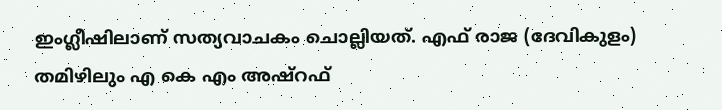ഇംഗ്ലീഷിലാണ്‌ സത്യവാചകം ചൊല്ലിയത്‌. എഫ്‌ രാജ (ദേവികുളം) തമിഴിലും എ കെ എം അഷ്‌റഫ്‌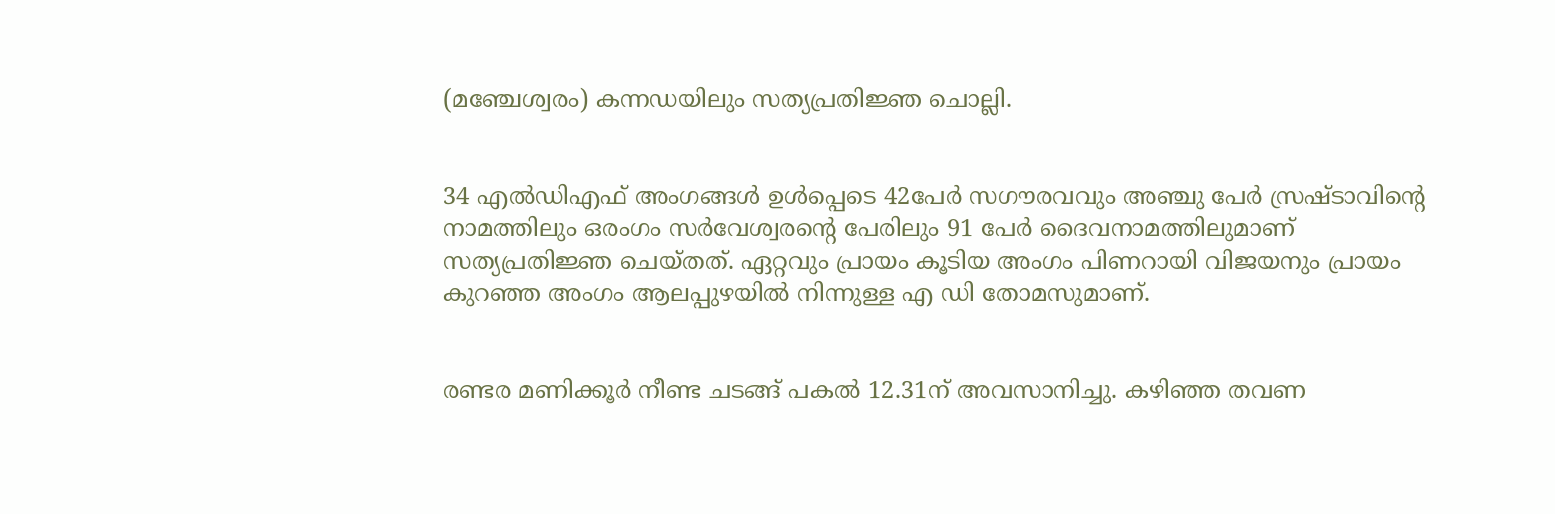(മഞ്ചേശ്വരം) കന്നഡയിലും സത്യപ്രതിജ്ഞ ചൊല്ലി.


34 എൽഡിഎഫ്‌ അംഗങ്ങൾ ഉൾപ്പെടെ 42പേർ സഗ‍ൗരവവും അഞ്ചു പേർ സ്രഷ്‌ടാവിന്റെ നാമത്തിലും ഒരംഗം സർവേശ്വരന്റെ പേരിലും 91 പേർ ദൈവനാമത്തിലുമാണ്‌ സത്യപ്രതിജ്ഞ ചെയ്‌തത്‌. ഏറ്റവും പ്രായം കൂടിയ അംഗം പിണറായി വിജയനും പ്രായം കുറഞ്ഞ അംഗം ആലപ്പുഴയിൽ നിന്നുള്ള എ ഡി തോമസുമാണ്.


രണ്ടര മണിക്കൂർ നീണ്ട ചടങ്ങ്‌ പകൽ 12.31ന്‌ അവസാനിച്ചു. കഴിഞ്ഞ തവണ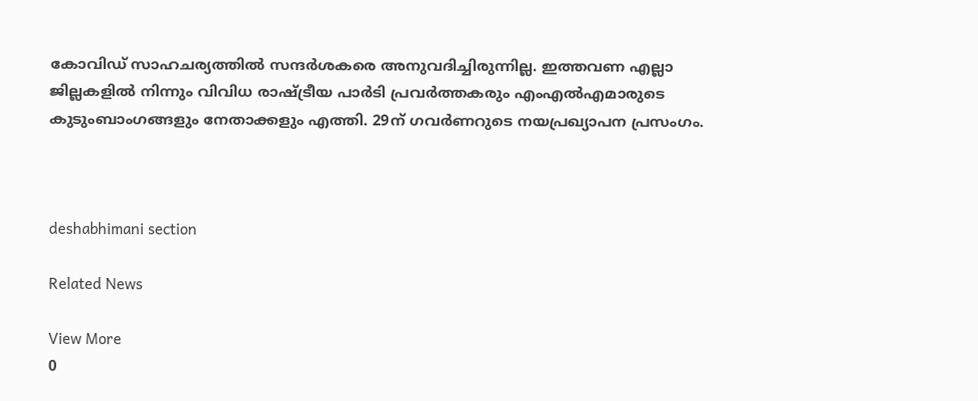കോവിഡ്‌ സാഹചര്യത്തിൽ സന്ദർശകരെ അനുവദിച്ചിരുന്നില്ല. ഇത്തവണ എല്ലാ ജില്ലകളിൽ നിന്നും വിവിധ രാഷ്‌ട്രീയ പാർടി പ്രവർത്തകരും എംഎൽഎമാരുടെ കുടുംബാംഗങ്ങളും നേതാക്കളും എത്തി. 29ന്‌ ഗവർണറുടെ നയപ്രഖ്യാപന പ്രസംഗം.



deshabhimani section

Related News

View More
0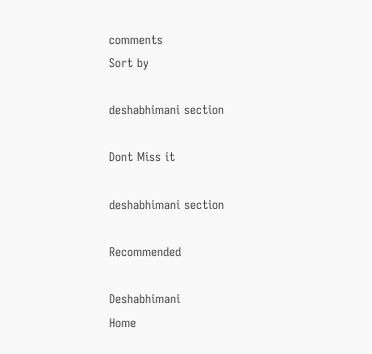comments
Sort by

deshabhimani section

Dont Miss it

deshabhimani section

Recommended

Deshabhimani
Home